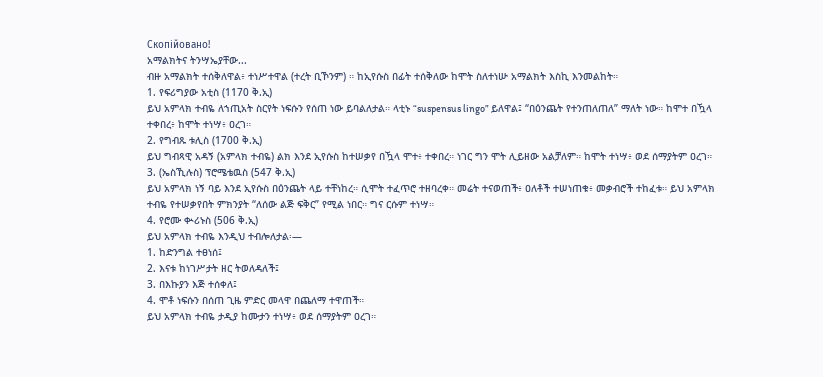Скопійовано!
አማልክትና ትንሣኤያቸው...
ብዙ አማልክት ተሰቅለዋል፥ ተነሥተዋል (ተረት ቢኾንም) ። ከኢየሱስ በፊት ተሰቅለው ከሞት ስለተነሡ አማልክት እስኪ እንመልከት።
1. የፍሪግያው አቲስ (1170 ቅ.ኢ)
ይህ አምላክ ተብዬ ለኀጢአት ስርየት ነፍሱን የሰጠ ነው ይባልለታል። ላቲኑ “suspensus lingo” ይለዋል፤ “በዕንጨት የተንጠለጠለ” ማለት ነው። ከሞተ በዃላ ተቀበረ፥ ከሞት ተነሣ፥ ዐረገ።
2. የግብጹ ቱሊስ (1700 ቅ.ኢ)
ይህ ግብጻዊ አዳኝ (አምላክ ተብዬ) ልክ እንደ ኢየሱስ ከተሠቃየ በዃላ ሞተ፥ ተቀበረ። ነገር ግን ሞት ሊይዘው አልቻለም። ከሞት ተነሣ፥ ወደ ሰማያትም ዐረገ።
3. (ኤስኺሉስ) ፕሮሜቴዉስ (547 ቅ.ኢ)
ይህ አምላክ ነኝ ባይ እንደ ኢየሱስ በዕንጨት ላይ ተቸነከረ። ሲሞት ተፈጥሮ ተዘባረቀ። መሬት ተናወጠች፥ ዐለቶች ተሠነጠቁ፥ መቃብሮች ተከፈቱ። ይህ አምላክ ተብዬ የተሠቃየበት ምክንያት “ለሰው ልጅ ፍቅር” የሚል ነበር። ግና ርሱም ተነሣ።
4. የሮሙ ቊሪኑስ (506 ቅ.ኢ)
ይህ አምላክ ተብዬ እንዲህ ተብሎለታል፡—
1. ከድንግል ተፀነሰ፤
2. እናቱ ከነገሥታት ዘር ትወለዳለች፤
3. በእኩያን እጅ ተሰቀለ፤
4. ሞቶ ነፍሱን በሰጠ ጊዜ ምድር መላዋ በጨለማ ተዋጠች።
ይህ አምላክ ተብዬ ታዲያ ከሙታን ተነሣ፥ ወደ ሰማያትም ዐረገ።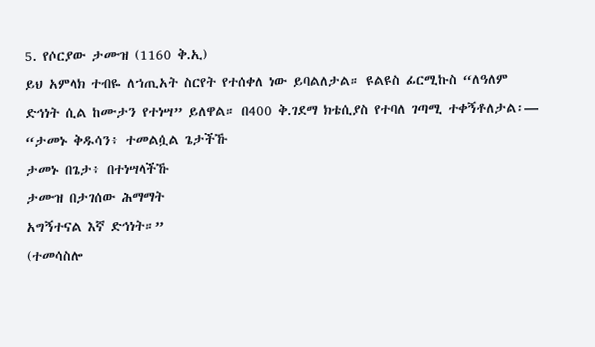5. የሶርያው ታሙዝ (1160 ቅ.ኢ)
ይህ አምላክ ተብዬ ለኀጢአት ስርየት የተሰቀለ ነው ይባልለታል። ዩልዩስ ፊርሚኩስ “ለዓለም ድኅነት ሲል ከሙታን የተነሣ” ይለዋል። በ400 ቅ.ገደማ ክቴሲያስ የተባለ ገጣሚ ተቀኝቶለታል፡—
“ታመኑ ቅዱሳን፥ ተመልሷል ጌታችኹ
ታመኑ በጌታ፥ በተነሣላችኹ
ታሙዝ በታገሰው ሕማማት
አግኝተናል እኛ ድኅነት።”
(ተመሳስሎ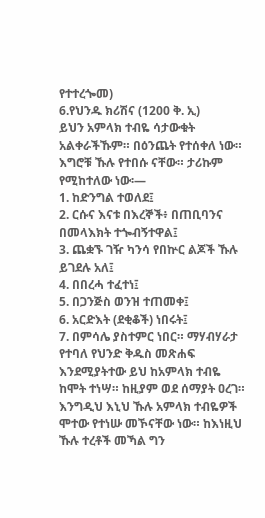የተተረጐመ)
6.የህንዱ ክሪሽና (1200 ቅ. ኢ)
ይህን አምላክ ተብዬ ሳታውቁት አልቀራችኹም። በዕንጨት የተሰቀለ ነው። እግሮቹ ኹሉ የተበሱ ናቸው። ታሪኩም የሚከተለው ነው፡—
1. ከድንግል ተወለደ፤
2. ርሱና እናቱ በእረኞች፥ በጠቢባንና በመላእክት ተጐብኝተዋል፤
3. ጨቋኙ ገዥ ካንሳ የበኵር ልጆች ኹሉ ይገደሉ አለ፤
4. በበረሓ ተፈተነ፤
5. በጋንጅስ ወንዝ ተጠመቀ፤
6. አርድእት (ደቂቆች) ነበሩት፤
7. በምሳሌ ያስተምር ነበር። ማሃብሃራታ የተባለ የህንድ ቅዱስ መጽሐፍ እንደሚያትተው ይህ ከአምላክ ተብዬ ከሞት ተነሣ። ከዚያም ወደ ሰማያት ዐረገ።
እንግዲህ እኒህ ኹሉ አምላክ ተብዬዎች ሞተው የተነሡ መኾናቸው ነው። ከእነዚህ ኹሉ ተረቶች መኻል ግን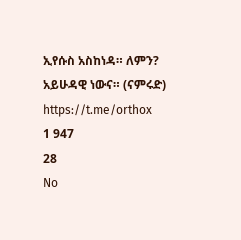ኢየሱስ አስከነዳ። ለምን? አይሁዳዊ ነውና። (ናምሩድ)
https://t.me/orthox
1 947
28
No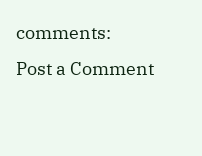comments:
Post a Comment